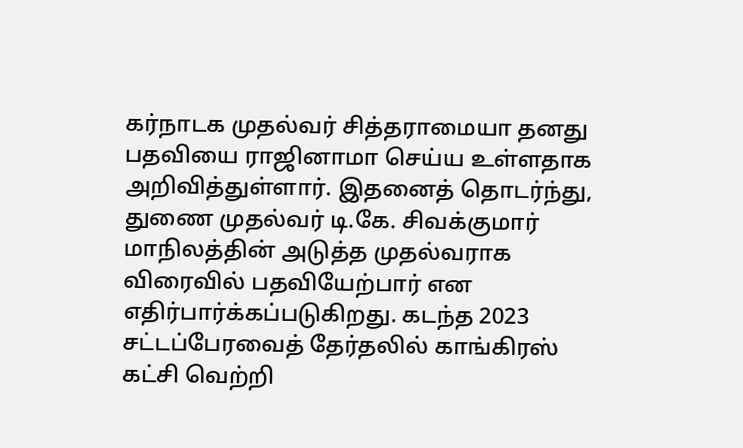கர்நாடக முதல்வர் சித்தராமையா தனது பதவியை ராஜினாமா செய்ய உள்ளதாக அறிவித்துள்ளார். இதனைத் தொடர்ந்து, துணை முதல்வர் டி.கே. சிவக்குமார் மாநிலத்தின் அடுத்த முதல்வராக விரைவில் பதவியேற்பார் என எதிர்பார்க்கப்படுகிறது. கடந்த 2023 சட்டப்பேரவைத் தேர்தலில் காங்கிரஸ் கட்சி வெற்றி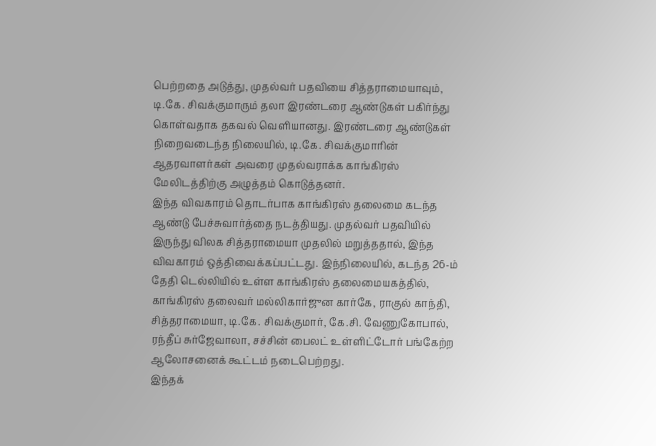பெற்றதை அடுத்து, முதல்வர் பதவியை சித்தராமையாவும், டி.கே. சிவக்குமாரும் தலா இரண்டரை ஆண்டுகள் பகிர்ந்து கொள்வதாக தகவல் வெளியானது. இரண்டரை ஆண்டுகள் நிறைவடைந்த நிலையில், டி.கே. சிவக்குமாரின் ஆதரவாளர்கள் அவரை முதல்வராக்க காங்கிரஸ் மேலிடத்திற்கு அழுத்தம் கொடுத்தனர்.
இந்த விவகாரம் தொடர்பாக காங்கிரஸ் தலைமை கடந்த ஆண்டு பேச்சுவார்த்தை நடத்தியது. முதல்வர் பதவியில் இருந்து விலக சித்தராமையா முதலில் மறுத்ததால், இந்த விவகாரம் ஒத்திவைக்கப்பட்டது. இந்நிலையில், கடந்த 26-ம் தேதி டெல்லியில் உள்ள காங்கிரஸ் தலைமையகத்தில், காங்கிரஸ் தலைவர் மல்லிகார்ஜுன கார்கே, ராகுல் காந்தி, சித்தராமையா, டி.கே. சிவக்குமார், கே.சி. வேணுகோபால், ரந்தீப் சுர்ஜேவாலா, சச்சின் பைலட் உள்ளிட்டோர் பங்கேற்ற ஆலோசனைக் கூட்டம் நடைபெற்றது.
இந்தக்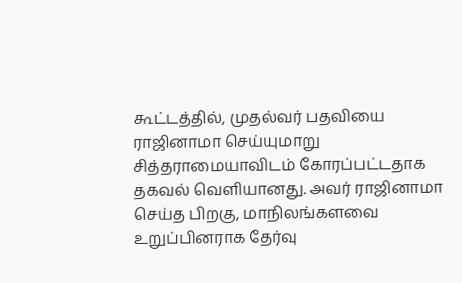கூட்டத்தில், முதல்வர் பதவியை ராஜினாமா செய்யுமாறு சித்தராமையாவிடம் கோரப்பட்டதாக தகவல் வெளியானது. அவர் ராஜினாமா செய்த பிறகு, மாநிலங்களவை உறுப்பினராக தேர்வு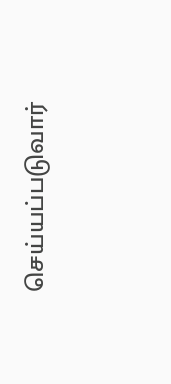செய்யப்படுவார்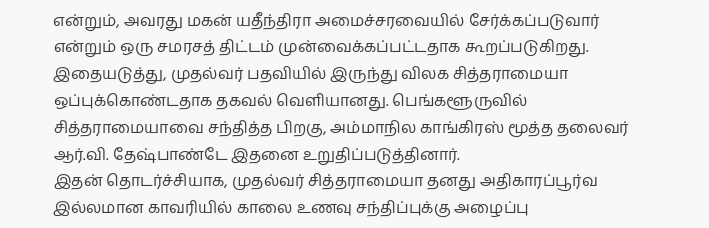என்றும், அவரது மகன் யதீந்திரா அமைச்சரவையில் சேர்க்கப்படுவார் என்றும் ஒரு சமரசத் திட்டம் முன்வைக்கப்பட்டதாக கூறப்படுகிறது. இதையடுத்து, முதல்வர் பதவியில் இருந்து விலக சித்தராமையா ஒப்புக்கொண்டதாக தகவல் வெளியானது. பெங்களூருவில் சித்தராமையாவை சந்தித்த பிறகு, அம்மாநில காங்கிரஸ் மூத்த தலைவர் ஆர்.வி. தேஷ்பாண்டே இதனை உறுதிப்படுத்தினார்.
இதன் தொடர்ச்சியாக, முதல்வர் சித்தராமையா தனது அதிகாரப்பூர்வ இல்லமான காவரியில் காலை உணவு சந்திப்புக்கு அழைப்பு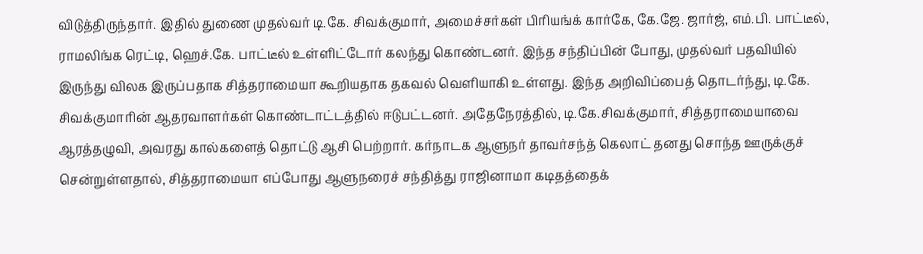விடுத்திருந்தார். இதில் துணை முதல்வர் டி.கே. சிவக்குமார், அமைச்சர்கள் பிரியங்க் கார்கே, கே.ஜே. ஜார்ஜ், எம்.பி. பாட்டீல், ராமலிங்க ரெட்டி, ஹெச்.கே. பாட்டீல் உள்ளிட்டோர் கலந்து கொண்டனர். இந்த சந்திப்பின் போது, முதல்வர் பதவியில் இருந்து விலக இருப்பதாக சித்தராமையா கூறியதாக தகவல் வெளியாகி உள்ளது. இந்த அறிவிப்பைத் தொடர்ந்து, டி.கே. சிவக்குமாரின் ஆதரவாளர்கள் கொண்டாட்டத்தில் ஈடுபட்டனர். அதேநேரத்தில், டி.கே.சிவக்குமார், சித்தராமையாவை ஆரத்தழுவி, அவரது கால்களைத் தொட்டு ஆசி பெற்றார். கர்நாடக ஆளுநர் தாவர்சந்த் கெலாட் தனது சொந்த ஊருக்குச் சென்றுள்ளதால், சித்தராமையா எப்போது ஆளுநரைச் சந்தித்து ராஜினாமா கடிதத்தைக்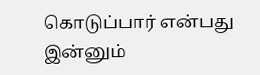கொடுப்பார் என்பது இன்னும்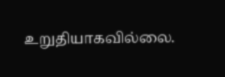உறுதியாகவில்லை.